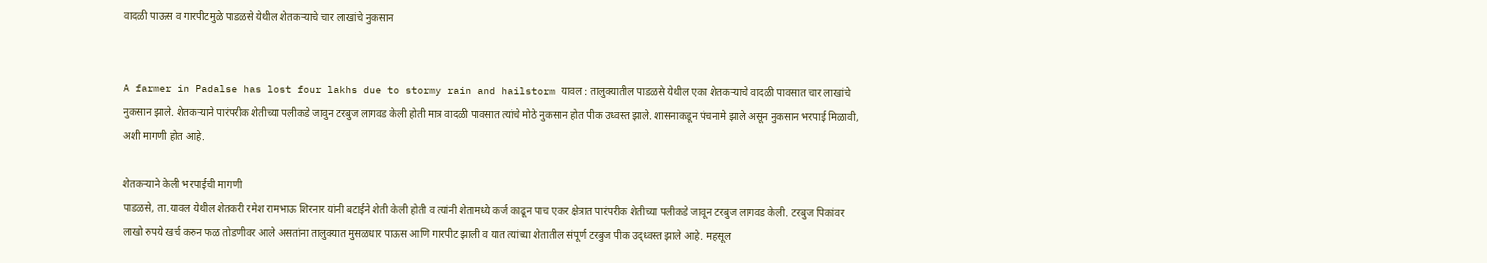वादळी पाऊस व गारपीटमुळे पाडळसे येथील शेतकर्‍याचे चार लाखांचे नुकसान


A farmer in Padalse has lost four lakhs due to stormy rain and hailstorm यावल : तालुक्यातील पाडळसे येथील एका शेतकर्‍याचे वादळी पावसात चार लाखांचे नुकसान झाले. शेतकर्‍याने पारंपरीक शेतीच्या पलीकडे जावुन टरबुज लागवड केली होती मात्र वादळी पावसात त्यांचे मोठे नुकसान होत पीक उध्वस्त झाले. शासनाकडून पंचनामे झाले असून नुकसान भरपाई मिळावी, अशी मागणी होत आहे.

शेतकर्‍याने केली भरपाईची मागणी
पाडळसे, ता.यावल येथील शेतकरी रमेश रामभाऊ शिरनार यांनी बटाईने शेती केली होती व त्यांनी शेतामध्ये कर्ज काढून पाच एकर क्षेत्रात पारंपरीक शेतीच्या पलीकडे जावून टरबुज लागवड केली. टरबुज पिकांवर लाखो रुपये खर्च करुन फळ तोडणीवर आले असतांना तालुक्यात मुसळधार पाऊस आणि गारपीट झाली व यात त्यांच्या शेतातील संपूर्ण टरबुज पीक उद्ध्वस्त झाले आहे. महसूल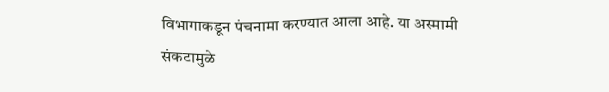विभागाकडून पंचनामा करण्यात आला आहे. या अस्मामी संकटामुळे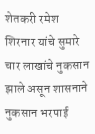शेतकरी रमेश शिरनार यांचे सुमारे चार लाखांचे नुकसान झाले असून शासनाने नुकसान भरपाई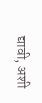द्यावी, अशी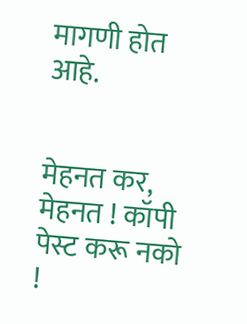मागणी होत आहे.


मेहनत कर, मेहनत ! कॉपी पेस्ट करू नको !